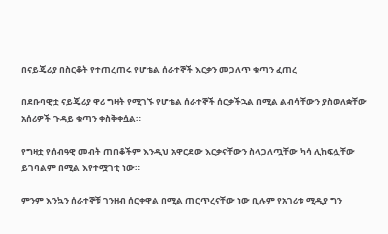በናይጄሪያ በስርቆት የተጠረጠሩ የሆቴል ሰራተኞች እርቃን መጋለጥ ቁጣን ፈጠረ

በደቡባዊቷ ናይጄሪያ ዋሪ ግዛት የሚገኙ የሆቴል ሰራተኞች ሰርቃችኋል በሚል ልብሳቸውን ያስወለቋቸው አሰሪዎች ጉዳይ ቁጣን ቀስቅቀሷል።

የግዛቷ የሰብዓዊ መብት ጠበቆችም እንዲህ አዋርደው እርቃናቸውን ስላጋለጧቸው ካሳ ሊከፍሏቸው ይገባልም በሚል እየተሟገቲ ነው።

ምንም እንኳን ሰራተኞቹ ገንዘብ ሰርቀዋል በሚል ጠርጥረናቸው ነው ቢሉም የአገሪቱ ሚዲያ ግን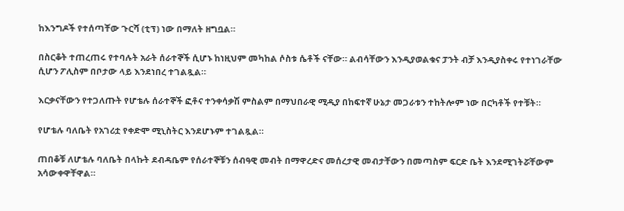ከእንግዶች የተሰጣቸው ጉርሻ (ቲፕ) ነው በማለት ዘግቧል።

በስርቆት ተጠረጠሩ የተባሉት አራት ሰራተኞች ሲሆኑ ከነዚህም መካከል ሶስቱ ሴቶች ናቸው። ልብሳቸውን እንዲያወልቁና ፓንት ብቻ እንዲያስቀሩ የተነገራቸው ሲሆን ፖሊስም በቦታው ላይ እንደነበረ ተገልጿል።

እርቃናቸውን የተጋለጡት የሆቴሉ ሰራተኞች ፎቶና ተንቀሳቃሽ ምስልም በማህበራዊ ሚዲያ በከፍተኛ ሁኔታ መጋራቱን ተከትሎም ነው በርካቶች የተቹት።

የሆቴሉ ባለቤት የአገሪቷ የቀድሞ ሚኒስትር እንደሆኑም ተገልጿል።

ጠበቆቹ ለሆቴሉ ባለቤት በላኩት ደብዳቤም የሰራተኞቹን ሰብዓዊ መብት በማዋረድና መሰረታዊ መብታቸውን በመጣስም ፍርድ ቤት እንደሚገትሯቸውም አሳውቀዋቸዋል።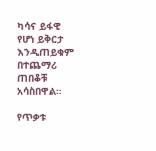ካሳና ይፋዊ የሆነ ይቅርታ እንዲጠይቁም በተጨማሪ ጠበቆቹ አሳስበዋል።

የጥቃቱ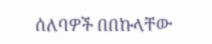ሰለባዎች በበኩላቸው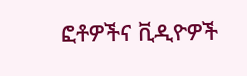ፎቶዎችና ቪዲዮዎች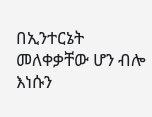በኢንተርኔት መለቀቃቸው ሆን ብሎ እነሱን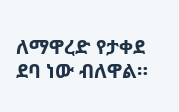ለማዋረድ የታቀደ ደባ ነው ብለዋል።